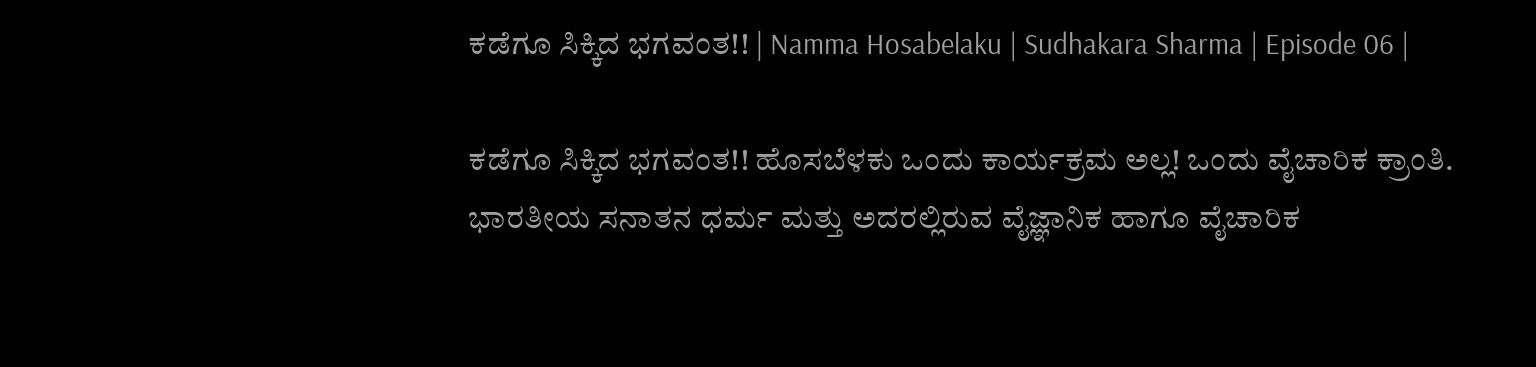ಕಡೆಗೂ ಸಿಕ್ಕಿದ ಭಗವಂತ!! | Namma Hosabelaku | Sudhakara Sharma | Episode 06 |

ಕಡೆಗೂ ಸಿಕ್ಕಿದ ಭಗವಂತ!! ಹೊಸಬೆಳಕು ಒಂದು ಕಾರ್ಯಕ್ರಮ ಅಲ್ಲ! ಒಂದು ವೈಚಾರಿಕ ಕ್ರಾಂತಿ. ಭಾರತೀಯ ಸನಾತನ ಧರ್ಮ ಮತ್ತು ಅದರಲ್ಲಿರುವ ವೈಜ್ಞಾನಿಕ ಹಾಗೂ ವೈಚಾರಿಕ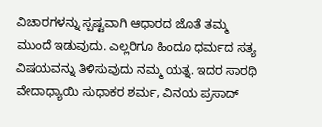ವಿಚಾರಗಳನ್ನು ಸ್ಪಷ್ಟವಾಗಿ ಆಧಾರದ ಜೊತೆ ತಮ್ಮ ಮುಂದೆ ಇಡುವುದು. ಎಲ್ಲರಿಗೂ ಹಿಂದೂ ಧರ್ಮದ ಸತ್ಯ ವಿಷಯವನ್ನು ತಿಳಿಸುವುದು ನಮ್ಮ ಯತ್ನ. ಇದರ ಸಾರಥಿ ವೇದಾಧ್ಯಾಯಿ ಸುಧಾಕರ ಶರ್ಮ, ವಿನಯ ಪ್ರಸಾದ್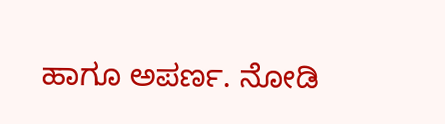ಹಾಗೂ ಅಪರ್ಣ. ನೋಡಿ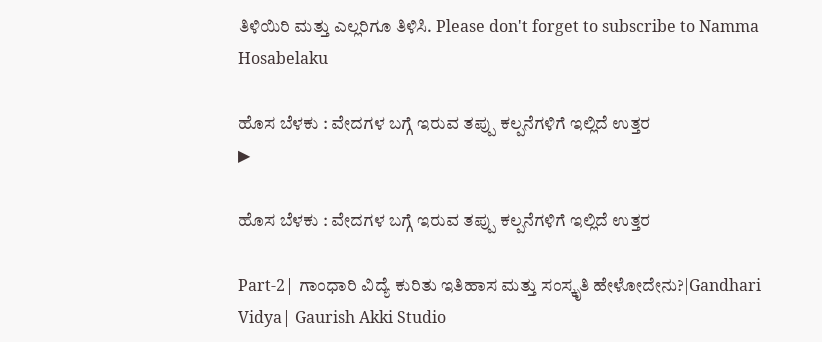ತಿಳಿಯಿರಿ ಮತ್ತು ಎಲ್ಲರಿಗೂ ತಿಳಿಸಿ. Please don't forget to subscribe to Namma Hosabelaku

ಹೊಸ ಬೆಳಕು : ವೇದಗಳ ಬಗ್ಗೆ ಇರುವ ತಪ್ಪು ಕಲ್ಪನೆಗಳಿಗೆ ಇಲ್ಲಿದೆ ಉತ್ತರ
▶

ಹೊಸ ಬೆಳಕು : ವೇದಗಳ ಬಗ್ಗೆ ಇರುವ ತಪ್ಪು ಕಲ್ಪನೆಗಳಿಗೆ ಇಲ್ಲಿದೆ ಉತ್ತರ

Part-2| ಗಾಂಧಾರಿ ವಿದ್ಯೆ ಕುರಿತು ಇತಿಹಾಸ ಮತ್ತು ಸಂಸ್ಕೃತಿ ಹೇಳೋದೇನು?|Gandhari Vidya| Gaurish Akki Studio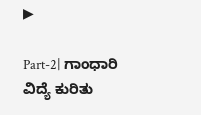▶

Part-2| ಗಾಂಧಾರಿ ವಿದ್ಯೆ ಕುರಿತು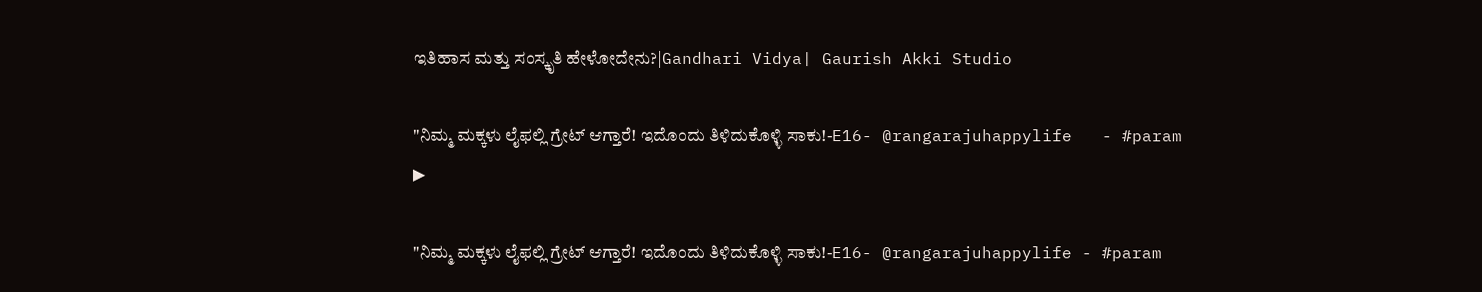ಇತಿಹಾಸ ಮತ್ತು ಸಂಸ್ಕೃತಿ ಹೇಳೋದೇನು?|Gandhari Vidya| Gaurish Akki Studio

"ನಿಮ್ಮ ಮಕ್ಕಳು ಲೈಫಲ್ಲಿ ಗ್ರೇಟ್ ಆಗ್ತಾರೆ! ಇದೊಂದು ತಿಳಿದುಕೊಳ್ಳಿ ಸಾಕು!-E16- @rangarajuhappylife   - #param
▶

"ನಿಮ್ಮ ಮಕ್ಕಳು ಲೈಫಲ್ಲಿ ಗ್ರೇಟ್ ಆಗ್ತಾರೆ! ಇದೊಂದು ತಿಳಿದುಕೊಳ್ಳಿ ಸಾಕು!-E16- @rangarajuhappylife - #param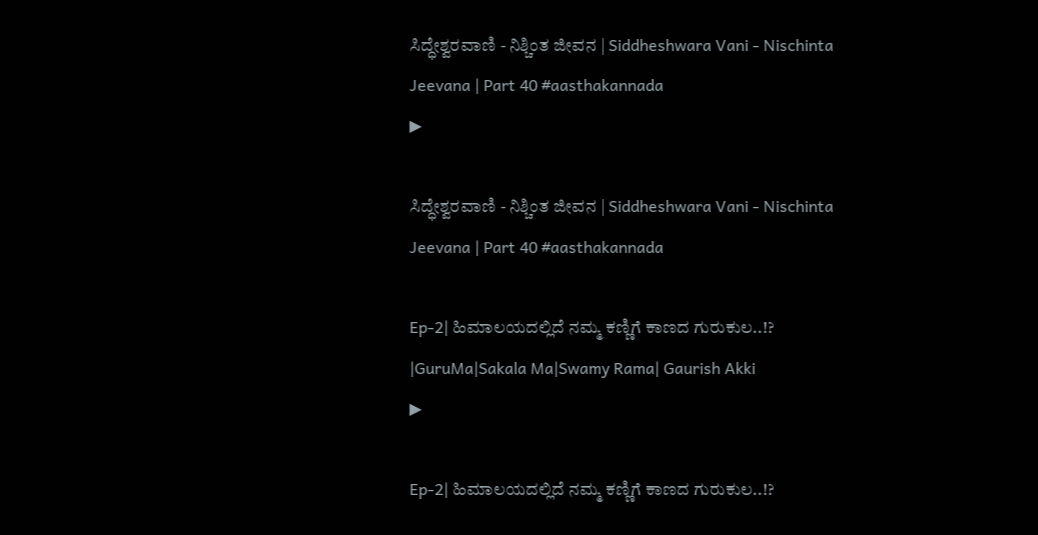ಸಿದ್ಧೇಶ್ವರವಾಣಿ - ನಿಶ್ಚಿಂತ ಜೀವನ | Siddheshwara Vani - Nischinta Jeevana | Part 40 #aasthakannada
▶

ಸಿದ್ಧೇಶ್ವರವಾಣಿ - ನಿಶ್ಚಿಂತ ಜೀವನ | Siddheshwara Vani - Nischinta Jeevana | Part 40 #aasthakannada

Ep-2| ಹಿಮಾಲಯದಲ್ಲಿದೆ ನಮ್ಮ ಕಣ್ಣಿಗೆ ಕಾಣದ ಗುರುಕುಲ..!? |GuruMa|Sakala Ma|Swamy Rama| Gaurish Akki
▶

Ep-2| ಹಿಮಾಲಯದಲ್ಲಿದೆ ನಮ್ಮ ಕಣ್ಣಿಗೆ ಕಾಣದ ಗುರುಕುಲ..!?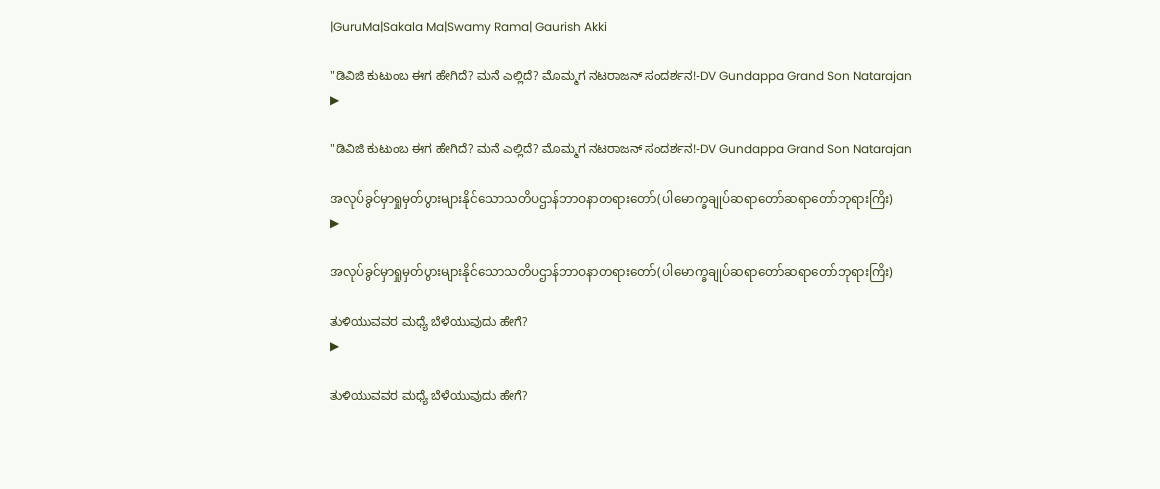|GuruMa|Sakala Ma|Swamy Rama| Gaurish Akki

"ಡಿವಿಜಿ ಕುಟುಂಬ ಈಗ ಹೇಗಿದೆ? ಮನೆ ಎಲ್ಲಿದೆ? ಮೊಮ್ಮಗ ನಟರಾಜನ್ ಸಂದರ್ಶನ!-DV Gundappa Grand Son Natarajan
▶

"ಡಿವಿಜಿ ಕುಟುಂಬ ಈಗ ಹೇಗಿದೆ? ಮನೆ ಎಲ್ಲಿದೆ? ಮೊಮ್ಮಗ ನಟರಾಜನ್ ಸಂದರ್ಶನ!-DV Gundappa Grand Son Natarajan

အလုပ်ခွင်မှာရှုမှတ်ပွားများနိုင်သောသတိပဌာန်ဘာဝနာတရားတော်(ပါမောက္ခချုပ်ဆရာတော်ဆရာတော်ဘုရားကြိး)
▶

အလုပ်ခွင်မှာရှုမှတ်ပွားများနိုင်သောသတိပဌာန်ဘာဝနာတရားတော်(ပါမောက္ခချုပ်ဆရာတော်ဆရာတော်ဘုရားကြိး)

ತುಳಿಯುವವರ ಮಧ್ಯೆ ಬೆಳೆಯುವುದು ಹೇಗೆ?
▶

ತುಳಿಯುವವರ ಮಧ್ಯೆ ಬೆಳೆಯುವುದು ಹೇಗೆ?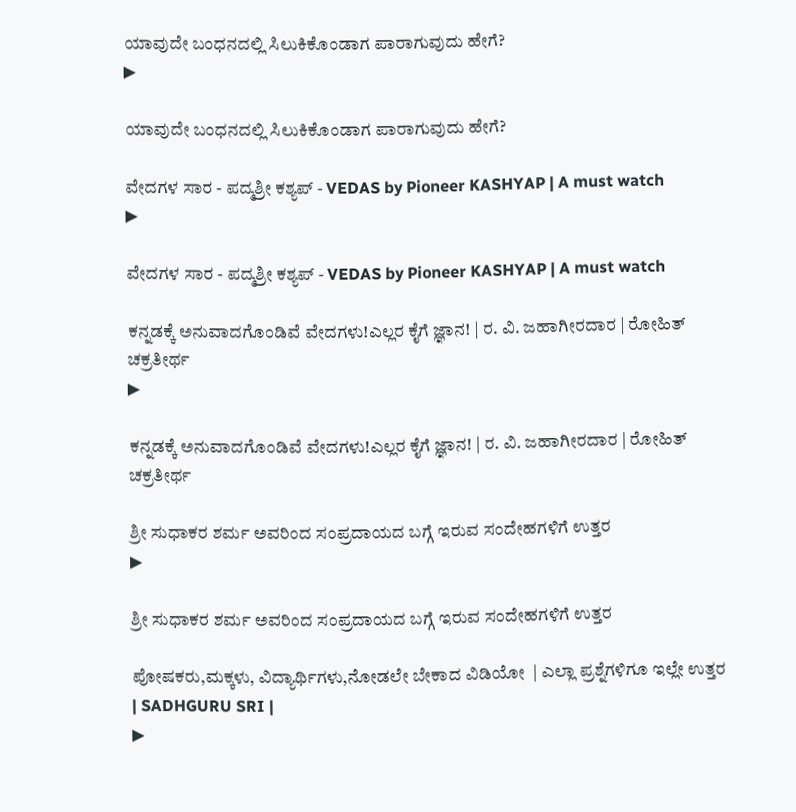ಯಾವುದೇ ಬಂಧನದಲ್ಲಿ ಸಿಲುಕಿಕೊಂಡಾಗ ಪಾರಾಗುವುದು ಹೇಗೆ?
▶

ಯಾವುದೇ ಬಂಧನದಲ್ಲಿ ಸಿಲುಕಿಕೊಂಡಾಗ ಪಾರಾಗುವುದು ಹೇಗೆ?

ವೇದಗಳ ಸಾರ - ಪದ್ಮಶ್ರೀ ಕಶ್ಯಪ್ - VEDAS by Pioneer KASHYAP | A must watch
▶

ವೇದಗಳ ಸಾರ - ಪದ್ಮಶ್ರೀ ಕಶ್ಯಪ್ - VEDAS by Pioneer KASHYAP | A must watch

ಕನ್ನಡಕ್ಕೆ ಅನುವಾದಗೊಂಡಿವೆ ವೇದಗಳು!ಎಲ್ಲರ ಕೈಗೆ ಜ್ಞಾನ! | ರ. ವಿ. ಜಹಾಗೀರದಾರ | ರೋಹಿತ್ ಚಕ್ರತೀರ್ಥ
▶

ಕನ್ನಡಕ್ಕೆ ಅನುವಾದಗೊಂಡಿವೆ ವೇದಗಳು!ಎಲ್ಲರ ಕೈಗೆ ಜ್ಞಾನ! | ರ. ವಿ. ಜಹಾಗೀರದಾರ | ರೋಹಿತ್ ಚಕ್ರತೀರ್ಥ

ಶ್ರೀ ಸುಧಾಕರ ಶರ್ಮ ಅವರಿಂದ ಸಂಪ್ರದಾಯದ ಬಗ್ಗೆ ಇರುವ ಸಂದೇಹಗಳಿಗೆ ಉತ್ತರ
▶

ಶ್ರೀ ಸುಧಾಕರ ಶರ್ಮ ಅವರಿಂದ ಸಂಪ್ರದಾಯದ ಬಗ್ಗೆ ಇರುವ ಸಂದೇಹಗಳಿಗೆ ಉತ್ತರ

ಪೋಷಕರು,ಮಕ್ಕಳು, ವಿದ್ಯಾರ್ಥಿಗಳು,ನೋಡಲೇ ಬೇಕಾದ ವಿಡಿಯೋ  | ಎಲ್ಲಾ ಪ್ರಶ್ನೆಗಳಿಗೂ ಇಲ್ಲೇ ಉತ್ತರ | SADHGURU SRI |
▶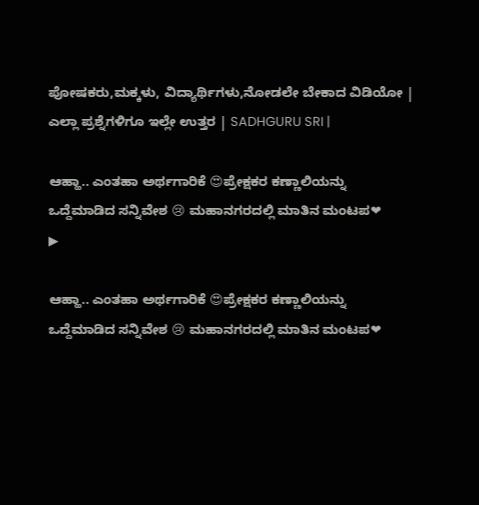ಪೋಷಕರು,ಮಕ್ಕಳು, ವಿದ್ಯಾರ್ಥಿಗಳು,ನೋಡಲೇ ಬೇಕಾದ ವಿಡಿಯೋ | ಎಲ್ಲಾ ಪ್ರಶ್ನೆಗಳಿಗೂ ಇಲ್ಲೇ ಉತ್ತರ | SADHGURU SRI |

ಆಹ್ಹಾ.. ಎಂತಹಾ ಅರ್ಥಗಾರಿಕೆ 😍ಪ್ರೇಕ್ಷಕರ ಕಣ್ಣಾಲಿಯನ್ನು ಒದ್ದೆಮಾಡಿದ ಸನ್ನಿವೇಶ 😢 ಮಹಾನಗರದಲ್ಲಿ ಮಾತಿನ ಮಂಟಪ❤
▶

ಆಹ್ಹಾ.. ಎಂತಹಾ ಅರ್ಥಗಾರಿಕೆ 😍ಪ್ರೇಕ್ಷಕರ ಕಣ್ಣಾಲಿಯನ್ನು ಒದ್ದೆಮಾಡಿದ ಸನ್ನಿವೇಶ 😢 ಮಹಾನಗರದಲ್ಲಿ ಮಾತಿನ ಮಂಟಪ❤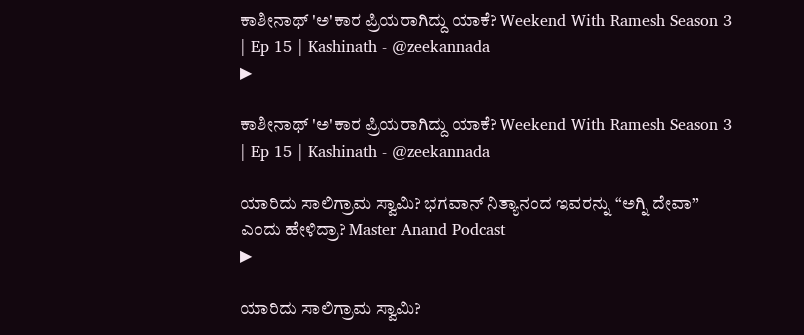ಕಾಶೀನಾಥ್ 'ಅ'ಕಾರ ಪ್ರಿಯರಾಗಿದ್ದು ಯಾಕೆ? Weekend With Ramesh Season 3 | Ep 15 | Kashinath - @zeekannada
▶

ಕಾಶೀನಾಥ್ 'ಅ'ಕಾರ ಪ್ರಿಯರಾಗಿದ್ದು ಯಾಕೆ? Weekend With Ramesh Season 3 | Ep 15 | Kashinath - @zeekannada

ಯಾರಿದು ಸಾಲಿಗ್ರಾಮ ಸ್ವಾಮಿ? ಭಗವಾನ್ ನಿತ್ಯಾನಂದ ಇವರನ್ನು “ಅಗ್ನಿ ದೇವಾ” ಎಂದು ಹೇಳಿದ್ರಾ? Master Anand Podcast
▶

ಯಾರಿದು ಸಾಲಿಗ್ರಾಮ ಸ್ವಾಮಿ?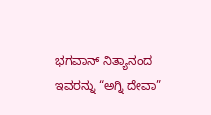ಭಗವಾನ್ ನಿತ್ಯಾನಂದ ಇವರನ್ನು “ಅಗ್ನಿ ದೇವಾ”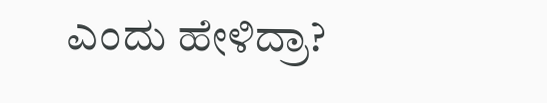ಎಂದು ಹೇಳಿದ್ರಾ?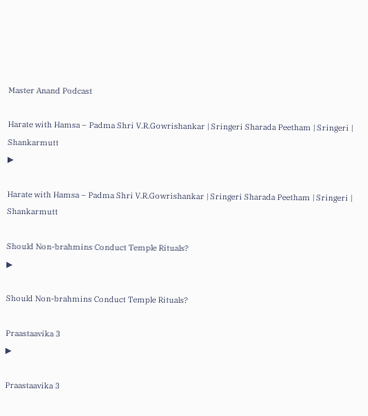Master Anand Podcast

Harate with Hamsa – Padma Shri V.R.Gowrishankar | Sringeri Sharada Peetham | Sringeri | Shankarmutt
▶

Harate with Hamsa – Padma Shri V.R.Gowrishankar | Sringeri Sharada Peetham | Sringeri | Shankarmutt

Should Non-brahmins Conduct Temple Rituals?
▶

Should Non-brahmins Conduct Temple Rituals?

Praastaavika 3
▶

Praastaavika 3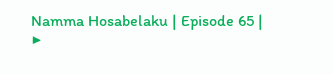Namma Hosabelaku | Episode 65 |
▶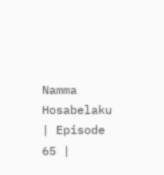Namma Hosabelaku | Episode 65 |